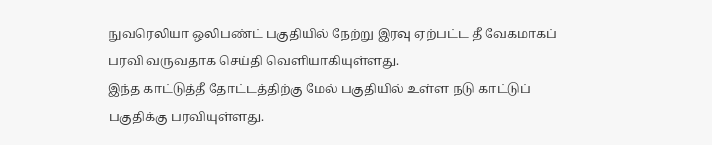நுவரெலியா ஒலிபண்ட் பகுதியில் நேற்று இரவு ஏற்பட்ட தீ வேகமாகப் பரவி வருவதாக செய்தி வெளியாகியுள்ளது.
இந்த காட்டுத்தீ தோட்டத்திற்கு மேல் பகுதியில் உள்ள நடு காட்டுப் பகுதிக்கு பரவியுள்ளது.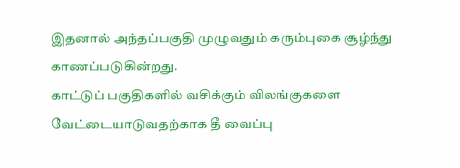இதனால் அந்தப்பகுதி முழுவதும் கரும்புகை சூழ்ந்து காணப்படுகின்றது.
காட்டுப் பகுதிகளில் வசிக்கும் விலங்குகளை வேட்டையாடுவதற்காக தீ வைப்பு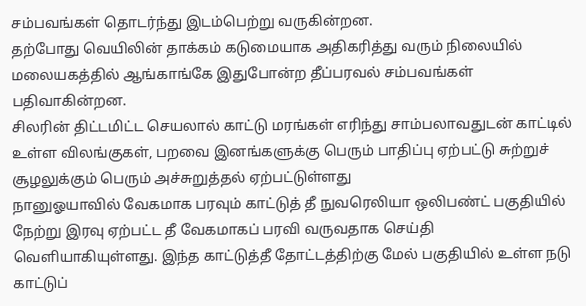சம்பவங்கள் தொடர்ந்து இடம்பெற்று வருகின்றன.
தற்போது வெயிலின் தாக்கம் கடுமையாக அதிகரித்து வரும் நிலையில் மலையகத்தில் ஆங்காங்கே இதுபோன்ற தீப்பரவல் சம்பவங்கள் பதிவாகின்றன.
சிலரின் திட்டமிட்ட செயலால் காட்டு மரங்கள் எரிந்து சாம்பலாவதுடன் காட்டில் உள்ள விலங்குகள், பறவை இனங்களுக்கு பெரும் பாதிப்பு ஏற்பட்டு சுற்றுச் சூழலுக்கும் பெரும் அச்சுறுத்தல் ஏற்பட்டுள்ளது
நானுஓயாவில் வேகமாக பரவும் காட்டுத் தீ நுவரெலியா ஒலிபண்ட் பகுதியில் நேற்று இரவு ஏற்பட்ட தீ வேகமாகப் பரவி வருவதாக செய்தி வெளியாகியுள்ளது. இந்த காட்டுத்தீ தோட்டத்திற்கு மேல் பகுதியில் உள்ள நடு காட்டுப்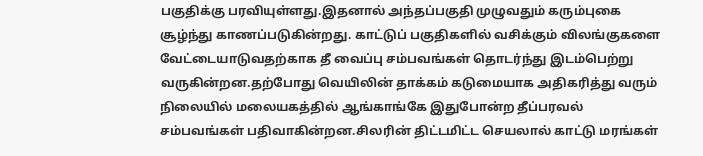பகுதிக்கு பரவியுள்ளது.இதனால் அந்தப்பகுதி முழுவதும் கரும்புகை சூழ்ந்து காணப்படுகின்றது. காட்டுப் பகுதிகளில் வசிக்கும் விலங்குகளை வேட்டையாடுவதற்காக தீ வைப்பு சம்பவங்கள் தொடர்ந்து இடம்பெற்று வருகின்றன.தற்போது வெயிலின் தாக்கம் கடுமையாக அதிகரித்து வரும் நிலையில் மலையகத்தில் ஆங்காங்கே இதுபோன்ற தீப்பரவல் சம்பவங்கள் பதிவாகின்றன.சிலரின் திட்டமிட்ட செயலால் காட்டு மரங்கள்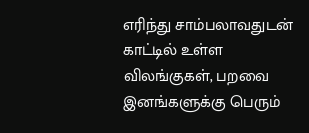எரிந்து சாம்பலாவதுடன் காட்டில் உள்ள விலங்குகள், பறவை இனங்களுக்கு பெரும்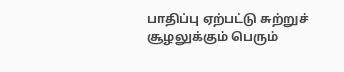பாதிப்பு ஏற்பட்டு சுற்றுச் சூழலுக்கும் பெரும்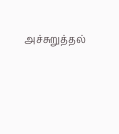அச்சுறுத்தல்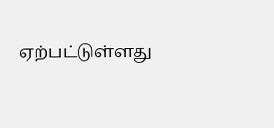ஏற்பட்டுள்ளது